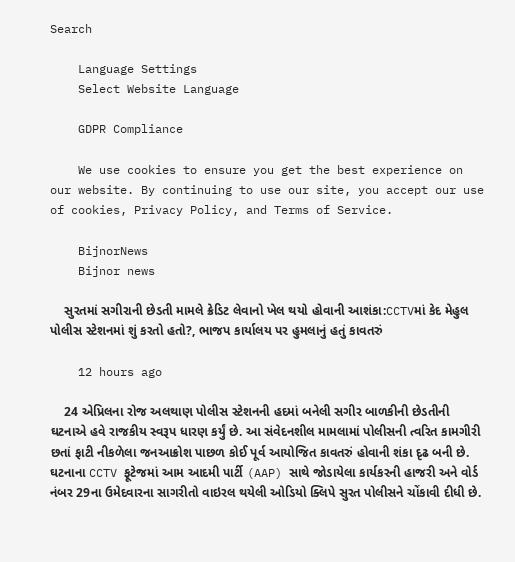Search

    Language Settings
    Select Website Language

    GDPR Compliance

    We use cookies to ensure you get the best experience on our website. By continuing to use our site, you accept our use of cookies, Privacy Policy, and Terms of Service.

    BijnorNews
    Bijnor news

    સુરતમાં સગીરાની છેડતી મામલે ક્રેડિટ લેવાનો ખેલ થયો હોવાની આશંકા:CCTVમાં કેદ મેહુલ પોલીસ સ્ટેશનમાં શું કરતો હતો?, ભાજપ કાર્યાલય પર હુમલાનું હતું કાવતરું

    12 hours ago

    24 એપ્રિલના રોજ અલથાણ પોલીસ સ્ટેશનની હદમાં બનેલી સગીર બાળકીની છેડતીની ઘટનાએ હવે રાજકીય સ્વરૂપ ધારણ કર્યું છે. આ સંવેદનશીલ મામલામાં પોલીસની ત્વરિત કામગીરી છતાં ફાટી નીકળેલા જનઆક્રોશ પાછળ કોઈ પૂર્વ આયોજિત કાવતરું હોવાની શંકા દૃઢ બની છે. ઘટનાના CCTV ફૂટેજમાં આમ આદમી પાર્ટી (AAP) સાથે જોડાયેલા કાર્યકરની હાજરી અને વોર્ડ નંબર 29ના ઉમેદવારના સાગરીતો વાઇરલ થયેલી ઓડિયો ક્લિપે સુરત પોલીસને ચોંકાવી દીધી છે.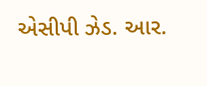એસીપી ઝેડ. આર.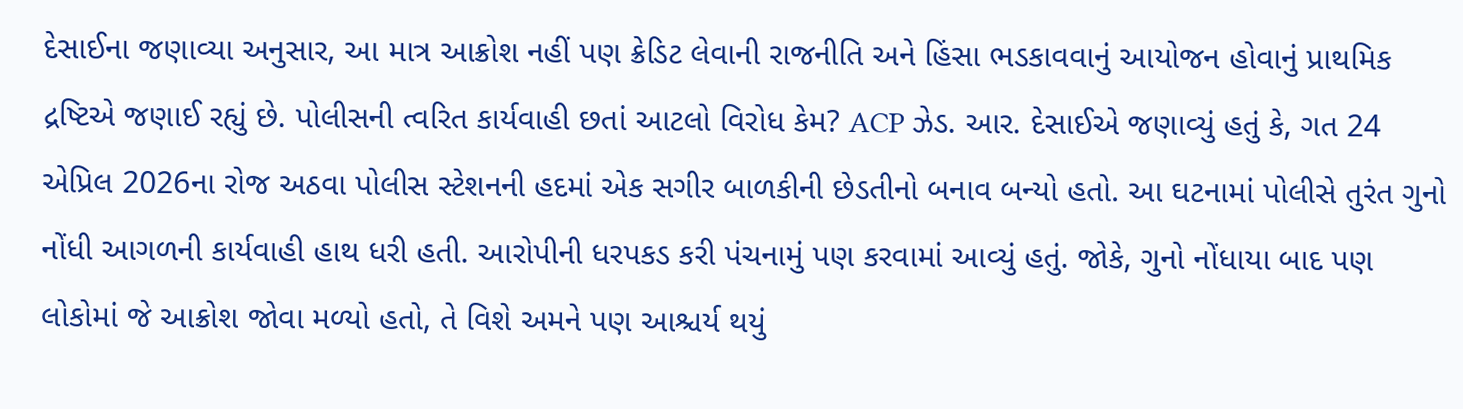દેસાઈના જણાવ્યા અનુસાર, આ માત્ર આક્રોશ નહીં પણ ક્રેડિટ લેવાની રાજનીતિ અને હિંસા ભડકાવવાનું આયોજન હોવાનું પ્રાથમિક દ્રષ્ટિએ જણાઈ રહ્યું છે. પોલીસની ત્વરિત કાર્યવાહી છતાં આટલો વિરોધ કેમ? ACP ઝેડ. આર. દેસાઈએ જણાવ્યું હતું કે, ગત 24 એપ્રિલ 2026ના રોજ અઠવા પોલીસ સ્ટેશનની હદમાં એક સગીર બાળકીની છેડતીનો બનાવ બન્યો હતો. આ ઘટનામાં પોલીસે તુરંત ગુનો નોંધી આગળની કાર્યવાહી હાથ ધરી હતી. આરોપીની ધરપકડ કરી પંચનામું પણ કરવામાં આવ્યું હતું. જોકે, ગુનો નોંધાયા બાદ પણ લોકોમાં જે આક્રોશ જોવા મળ્યો હતો, તે વિશે અમને પણ આશ્ચર્ય થયું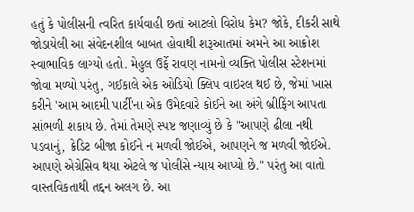હતું કે પોલીસની ત્વરિત કાર્યવાહી છતાં આટલો વિરોધ કેમ? જોકે, દીકરી સાથે જોડાયેલી આ સંવેદનશીલ બાબત હોવાથી શરૂઆતમાં અમને આ આક્રોશ સ્વાભાવિક લાગ્યો હતો. મેહુલ ઉર્ફે રાવણ નામનો વ્યક્તિ પોલીસ સ્ટેશનમાં જોવા મળ્યો પરંતુ, ગઈકાલે એક ઓડિયો ક્લિપ વાઇરલ થઈ છે, જેમાં ખાસ કરીને 'આમ આદમી પાર્ટી'ના એક ઉમેદવારે કોઈને આ અંગે બ્રીફિંગ આપતા સાંભળી શકાય છે. તેમાં તેમણે સ્પષ્ટ જણાવ્યું છે કે "આપણે ઢીલા નથી પડવાનું, ક્રેડિટ બીજા કોઈને ન મળવી જોઈએ, આપણને જ મળવી જોઈએ. આપણે એગ્રેસિવ થયા એટલે જ પોલીસે ન્યાય આપ્યો છે." પરંતુ આ વાતો વાસ્તવિકતાથી તદ્દન અલગ છે. આ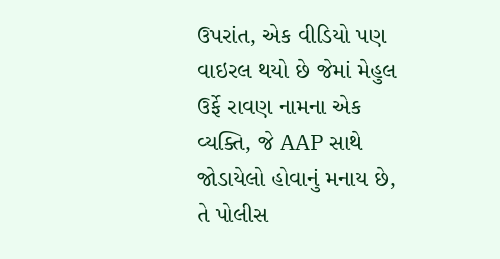ઉપરાંત, એક વીડિયો પણ વાઇરલ થયો છે જેમાં મેહુલ ઉર્ફે રાવણ નામના એક વ્યક્તિ, જે AAP સાથે જોડાયેલો હોવાનું મનાય છે, તે પોલીસ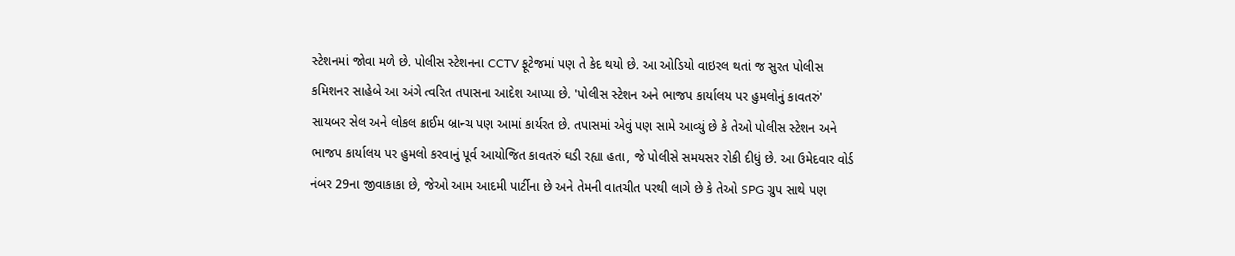સ્ટેશનમાં જોવા મળે છે. પોલીસ સ્ટેશનના CCTV ફૂટેજમાં પણ તે કેદ થયો છે. આ ઓડિયો વાઇરલ થતાં જ સુરત પોલીસ કમિશનર સાહેબે આ અંગે ત્વરિત તપાસના આદેશ આપ્યા છે. 'પોલીસ સ્ટેશન અને ભાજપ કાર્યાલય પર હુમલોનું કાવતરું' સાયબર સેલ અને લોકલ ક્રાઈમ બ્રાન્ચ પણ આમાં કાર્યરત છે. તપાસમાં એવું પણ સામે આવ્યું છે કે તેઓ પોલીસ સ્ટેશન અને ભાજપ કાર્યાલય પર હુમલો કરવાનું પૂર્વ આયોજિત કાવતરું ઘડી રહ્યા હતા, જે પોલીસે સમયસર રોકી દીધું છે. આ ઉમેદવાર વોર્ડ નંબર 29ના જીવાકાકા છે, જેઓ આમ આદમી પાર્ટીના છે અને તેમની વાતચીત પરથી લાગે છે કે તેઓ SPG ગ્રુપ સાથે પણ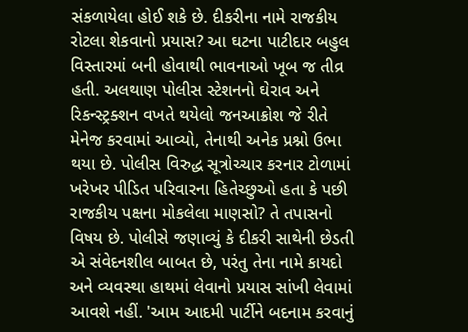સંકળાયેલા હોઈ શકે છે. દીકરીના નામે રાજકીય રોટલા શેકવાનો પ્રયાસ? આ ઘટના પાટીદાર બહુલ વિસ્તારમાં બની હોવાથી ભાવનાઓ ખૂબ જ તીવ્ર હતી. અલથાણ પોલીસ સ્ટેશનનો ઘેરાવ અને રિકન્સ્ટ્રક્શન વખતે થયેલો જનઆક્રોશ જે રીતે મેનેજ કરવામાં આવ્યો, તેનાથી અનેક પ્રશ્નો ઉભા થયા છે. પોલીસ વિરુદ્ધ સૂત્રોચ્ચાર કરનાર ટોળામાં ખરેખર પીડિત પરિવારના હિતેચ્છુઓ હતા કે પછી રાજકીય પક્ષના મોકલેલા માણસો? તે તપાસનો વિષય છે. પોલીસે જણાવ્યું કે દીકરી સાથેની છેડતી એ સંવેદનશીલ બાબત છે, પરંતુ તેના નામે કાયદો અને વ્યવસ્થા હાથમાં લેવાનો પ્રયાસ સાંખી લેવામાં આવશે નહીં. 'આમ આદમી પાર્ટીને બદનામ કરવાનું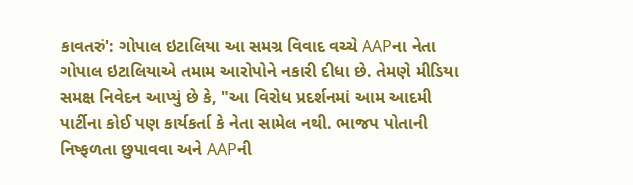કાવતરું': ગોપાલ ઇટાલિયા આ સમગ્ર વિવાદ વચ્ચે AAPના નેતા ગોપાલ ઇટાલિયાએ તમામ આરોપોને નકારી દીધા છે. તેમણે મીડિયા સમક્ષ નિવેદન આપ્યું છે કે, "આ વિરોધ પ્રદર્શનમાં આમ આદમી પાર્ટીના કોઈ પણ કાર્યકર્તા કે નેતા સામેલ નથી. ભાજપ પોતાની નિષ્ફળતા છુપાવવા અને AAPની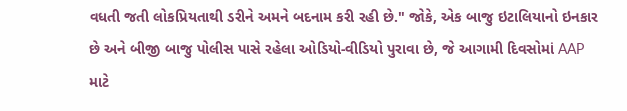વધતી જતી લોકપ્રિયતાથી ડરીને અમને બદનામ કરી રહી છે." જોકે, એક બાજુ ઇટાલિયાનો ઇનકાર છે અને બીજી બાજુ પોલીસ પાસે રહેલા ઓડિયો-વીડિયો પુરાવા છે, જે આગામી દિવસોમાં AAP માટે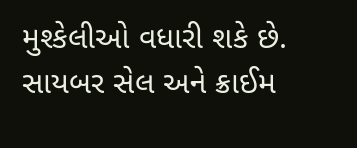મુશ્કેલીઓ વધારી શકે છે. સાયબર સેલ અને ક્રાઈમ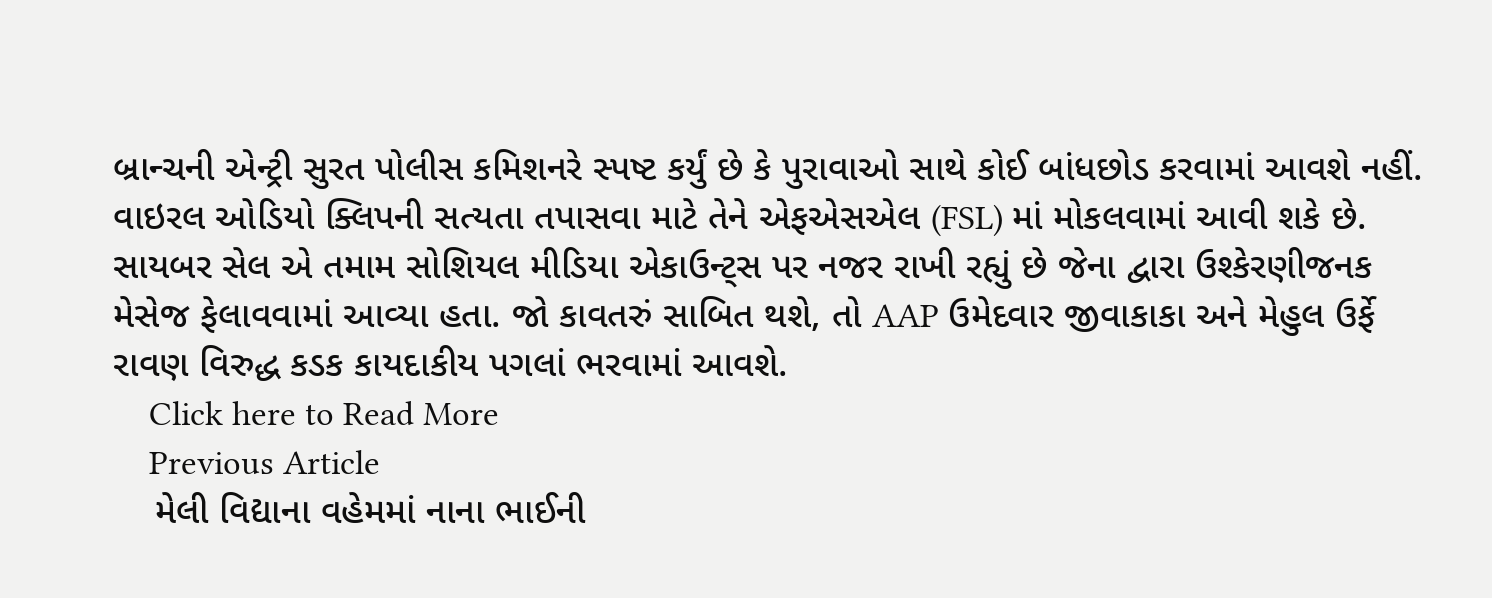બ્રાન્ચની એન્ટ્રી સુરત પોલીસ કમિશનરે સ્પષ્ટ કર્યું છે કે પુરાવાઓ સાથે કોઈ બાંધછોડ કરવામાં આવશે નહીં. વાઇરલ ઓડિયો ક્લિપની સત્યતા તપાસવા માટે તેને એફએસએલ (FSL) માં મોકલવામાં આવી શકે છે. સાયબર સેલ એ તમામ સોશિયલ મીડિયા એકાઉન્ટ્સ પર નજર રાખી રહ્યું છે જેના દ્વારા ઉશ્કેરણીજનક મેસેજ ફેલાવવામાં આવ્યા હતા. જો કાવતરું સાબિત થશે, તો AAP ઉમેદવાર જીવાકાકા અને મેહુલ ઉર્ફે રાવણ વિરુદ્ધ કડક કાયદાકીય પગલાં ભરવામાં આવશે.
    Click here to Read More
    Previous Article
    મેલી વિદ્યાના વહેમમાં નાના ભાઈની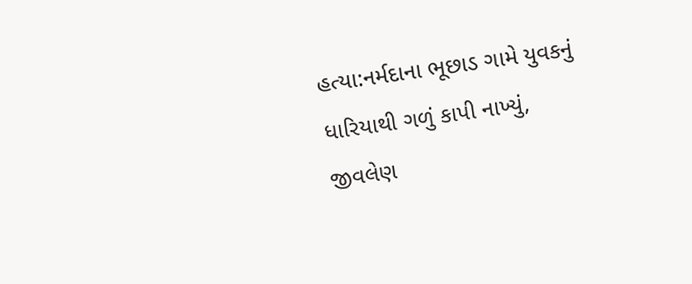હત્યા:નર્મદાના ભૂછાડ ગામે યુવકનું ધારિયાથી ગળું કાપી નાખ્યું, જીવલેણ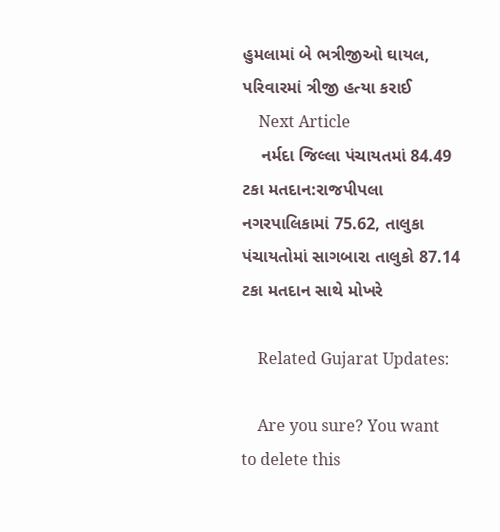હુમલામાં બે ભત્રીજીઓ ઘાયલ, પરિવારમાં ત્રીજી હત્યા કરાઈ
    Next Article
    નર્મદા જિલ્લા પંચાયતમાં 84.49 ટકા મતદાન:રાજપીપલા નગરપાલિકામાં 75.62, તાલુકા પંચાયતોમાં સાગબારા તાલુકો 87.14 ટકા મતદાન સાથે મોખરે

    Related Gujarat Updates:

    Are you sure? You want to delete this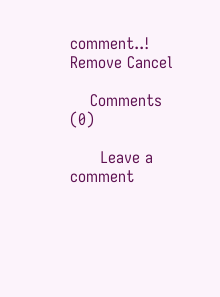comment..! Remove Cancel

    Comments (0)

      Leave a comment